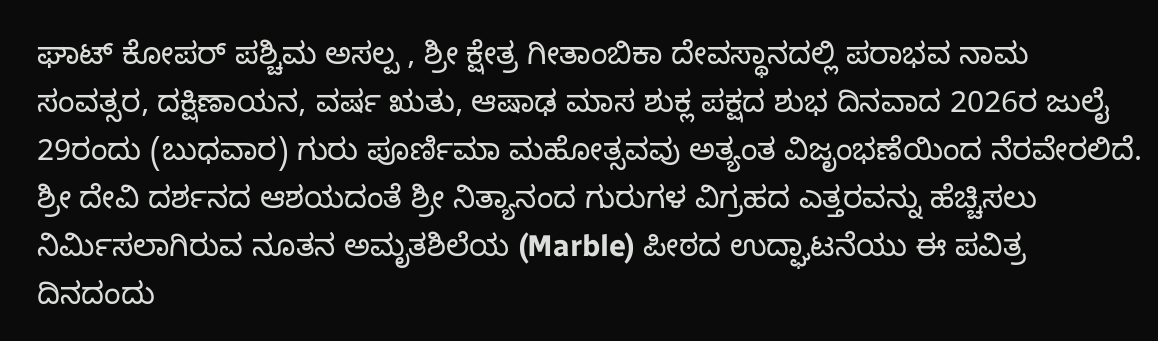ಘಾಟ್ ಕೋಪರ್ ಪಶ್ಚಿಮ ಅಸಲ್ಪ , ಶ್ರೀ ಕ್ಷೇತ್ರ ಗೀತಾಂಬಿಕಾ ದೇವಸ್ಥಾನದಲ್ಲಿ ಪರಾಭವ ನಾಮ ಸಂವತ್ಸರ, ದಕ್ಷಿಣಾಯನ, ವರ್ಷ ಋತು, ಆಷಾಢ ಮಾಸ ಶುಕ್ಲ ಪಕ್ಷದ ಶುಭ ದಿನವಾದ 2026ರ ಜುಲೈ 29ರಂದು (ಬುಧವಾರ) ಗುರು ಪೂರ್ಣಿಮಾ ಮಹೋತ್ಸವವು ಅತ್ಯಂತ ವಿಜೃಂಭಣೆಯಿಂದ ನೆರವೇರಲಿದೆ. ಶ್ರೀ ದೇವಿ ದರ್ಶನದ ಆಶಯದಂತೆ ಶ್ರೀ ನಿತ್ಯಾನಂದ ಗುರುಗಳ ವಿಗ್ರಹದ ಎತ್ತರವನ್ನು ಹೆಚ್ಚಿಸಲು ನಿರ್ಮಿಸಲಾಗಿರುವ ನೂತನ ಅಮೃತಶಿಲೆಯ (Marble) ಪೀಠದ ಉದ್ಘಾಟನೆಯು ಈ ಪವಿತ್ರ ದಿನದಂದು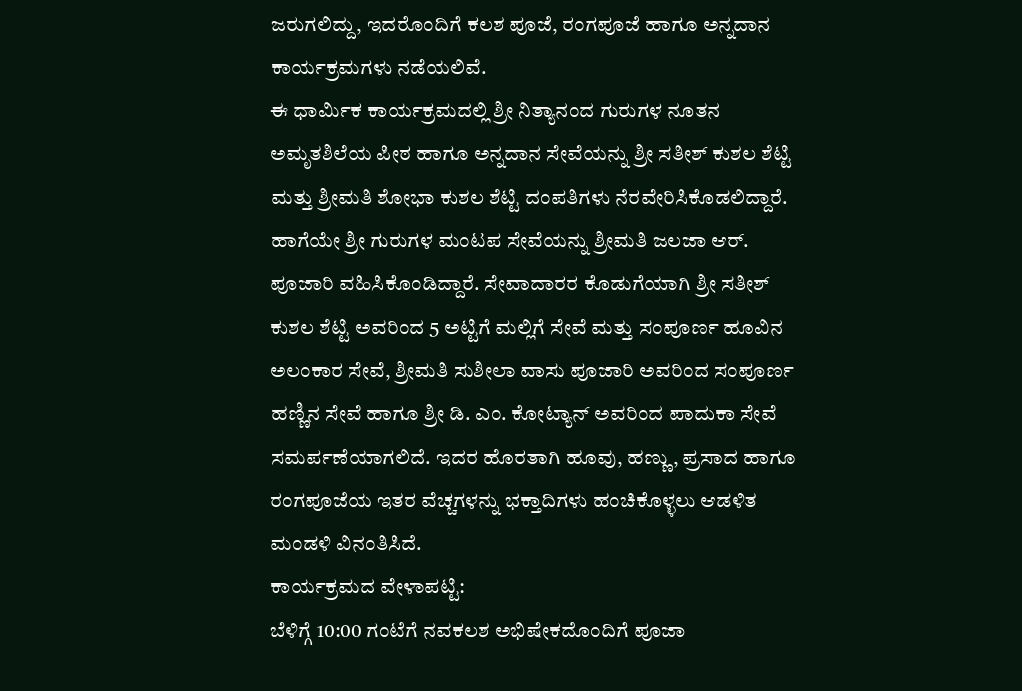ಜರುಗಲಿದ್ದು, ಇದರೊಂದಿಗೆ ಕಲಶ ಪೂಜೆ, ರಂಗಪೂಜೆ ಹಾಗೂ ಅನ್ನದಾನ ಕಾರ್ಯಕ್ರಮಗಳು ನಡೆಯಲಿವೆ.
ಈ ಧಾರ್ಮಿಕ ಕಾರ್ಯಕ್ರಮದಲ್ಲಿ ಶ್ರೀ ನಿತ್ಯಾನಂದ ಗುರುಗಳ ನೂತನ ಅಮೃತಶಿಲೆಯ ಪೀಠ ಹಾಗೂ ಅನ್ನದಾನ ಸೇವೆಯನ್ನು ಶ್ರೀ ಸತೀಶ್ ಕುಶಲ ಶೆಟ್ಟಿ ಮತ್ತು ಶ್ರೀಮತಿ ಶೋಭಾ ಕುಶಲ ಶೆಟ್ಟಿ ದಂಪತಿಗಳು ನೆರವೇರಿಸಿಕೊಡಲಿದ್ದಾರೆ. ಹಾಗೆಯೇ ಶ್ರೀ ಗುರುಗಳ ಮಂಟಪ ಸೇವೆಯನ್ನು ಶ್ರೀಮತಿ ಜಲಜಾ ಆರ್. ಪೂಜಾರಿ ವಹಿಸಿಕೊಂಡಿದ್ದಾರೆ. ಸೇವಾದಾರರ ಕೊಡುಗೆಯಾಗಿ ಶ್ರೀ ಸತೀಶ್ ಕುಶಲ ಶೆಟ್ಟಿ ಅವರಿಂದ 5 ಅಟ್ಟಿಗೆ ಮಲ್ಲಿಗೆ ಸೇವೆ ಮತ್ತು ಸಂಪೂರ್ಣ ಹೂವಿನ ಅಲಂಕಾರ ಸೇವೆ, ಶ್ರೀಮತಿ ಸುಶೀಲಾ ವಾಸು ಪೂಜಾರಿ ಅವರಿಂದ ಸಂಪೂರ್ಣ ಹಣ್ಣಿನ ಸೇವೆ ಹಾಗೂ ಶ್ರೀ ಡಿ. ಎಂ. ಕೋಟ್ಯಾನ್ ಅವರಿಂದ ಪಾದುಕಾ ಸೇವೆ ಸಮರ್ಪಣೆಯಾಗಲಿದೆ. ಇದರ ಹೊರತಾಗಿ ಹೂವು, ಹಣ್ಣು, ಪ್ರಸಾದ ಹಾಗೂ ರಂಗಪೂಜೆಯ ಇತರ ವೆಚ್ಚಗಳನ್ನು ಭಕ್ತಾದಿಗಳು ಹಂಚಿಕೊಳ್ಳಲು ಆಡಳಿತ ಮಂಡಳಿ ವಿನಂತಿಸಿದೆ.
ಕಾರ್ಯಕ್ರಮದ ವೇಳಾಪಟ್ಟಿ:
ಬೆಳಿಗ್ಗೆ 10:00 ಗಂಟೆಗೆ ನವಕಲಶ ಅಭಿಷೇಕದೊಂದಿಗೆ ಪೂಜಾ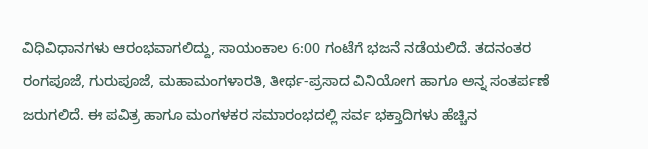ವಿಧಿವಿಧಾನಗಳು ಆರಂಭವಾಗಲಿದ್ದು, ಸಾಯಂಕಾಲ 6:00 ಗಂಟೆಗೆ ಭಜನೆ ನಡೆಯಲಿದೆ. ತದನಂತರ ರಂಗಪೂಜೆ, ಗುರುಪೂಜೆ, ಮಹಾಮಂಗಳಾರತಿ, ತೀರ್ಥ-ಪ್ರಸಾದ ವಿನಿಯೋಗ ಹಾಗೂ ಅನ್ನ ಸಂತರ್ಪಣೆ ಜರುಗಲಿದೆ. ಈ ಪವಿತ್ರ ಹಾಗೂ ಮಂಗಳಕರ ಸಮಾರಂಭದಲ್ಲಿ ಸರ್ವ ಭಕ್ತಾದಿಗಳು ಹೆಚ್ಚಿನ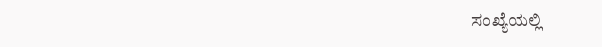ಸಂಖ್ಯೆಯಲ್ಲಿ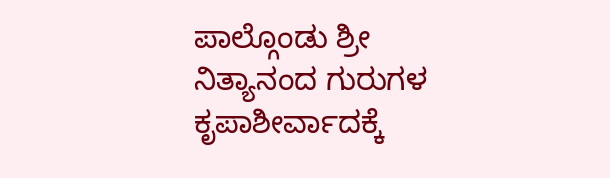ಪಾಲ್ಗೊಂಡು ಶ್ರೀ ನಿತ್ಯಾನಂದ ಗುರುಗಳ ಕೃಪಾಶೀರ್ವಾದಕ್ಕೆ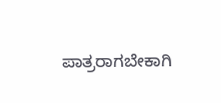ಪಾತ್ರರಾಗಬೇಕಾಗಿ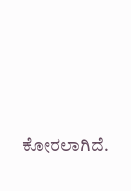ಕೋರಲಾಗಿದೆ.